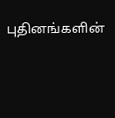புதினங்களின்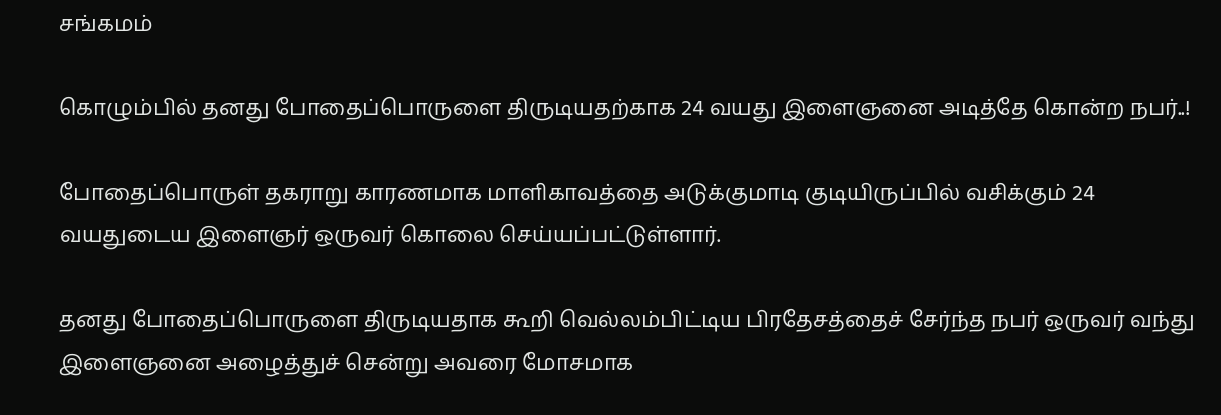சங்கமம்

கொழும்பில் தனது போதைப்பொருளை திருடியதற்காக 24 வயது இளைஞனை அடித்தே கொன்ற நபர்..!

போதைப்பொருள் தகராறு காரணமாக மாளிகாவத்தை அடுக்குமாடி குடியிருப்பில் வசிக்கும் 24 வயதுடைய இளைஞர் ஒருவர் கொலை செய்யப்பட்டுள்ளார்.

தனது போதைப்பொருளை திருடியதாக கூறி வெல்லம்பிட்டிய பிரதேசத்தைச் சேர்ந்த நபர் ஒருவர் வந்து இளைஞனை அழைத்துச் சென்று அவரை மோசமாக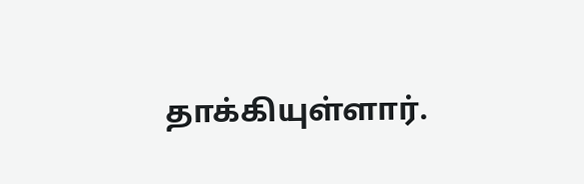தாக்கியுள்ளார்.